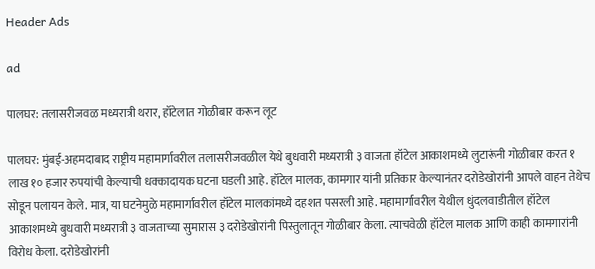Header Ads

ad

पालघर: तलासरीजवळ मध्यरात्री थरार, हॉटेलात गोळीबार करून लूट

पालघर: मुंबई-अहमदाबाद राष्ट्रीय महामार्गावरील तलासरीजवळील येथे बुधवारी मध्यरात्री ३ वाजता हॉटेल आकाशमध्ये लुटारूंनी गोळीबार करत १ लाख १० हजार रुपयांची केल्याची धक्कादायक घटना घडली आहे. हॉटेल मालक, कामगार यांनी प्रतिकार केल्यानंतर दरोडेखोरांनी आपले वाहन तेथेच सोडून पलायन केले. मात्र, या घटनेमुळे महामार्गावरील हॉटेल मालकांमध्ये दहशत पसरली आहे. महामार्गावरील येथील धुंदलवाडीतील हॉटेल आकाशमध्ये बुधवारी मध्यरात्री ३ वाजताच्या सुमारास ३ दरोडेखोरांनी पिस्तुलातून गोळीबार केला. त्याचवेळी हॉटेल मालक आणि काही कामगारांनी विरोध केला. दरोडेखोरांनी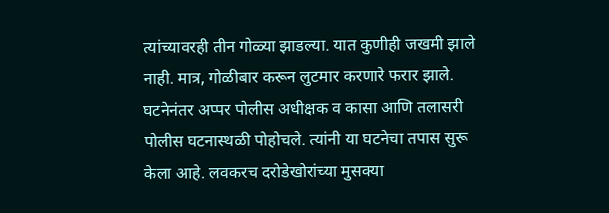त्यांच्यावरही तीन गोळ्या झाडल्या. यात कुणीही जखमी झाले नाही. मात्र, गोळीबार करून लुटमार करणारे फरार झाले. घटनेनंतर अप्पर पोलीस अधीक्षक व कासा आणि तलासरी पोलीस घटनास्थळी पोहोचले. त्यांनी या घटनेचा तपास सुरू केला आहे. लवकरच दरोडेखोरांच्या मुसक्या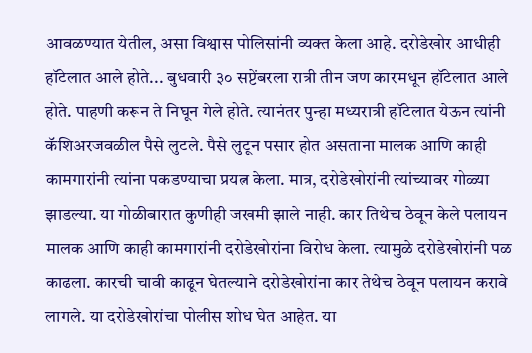आवळण्यात येतील, असा विश्वास पोलिसांनी व्यक्त केला आहे. दरोडेखोर आधीही हॉटेलात आले होते... बुधवारी ३० सप्टेंबरला रात्री तीन जण कारमधून हॉटेलात आले होते. पाहणी करून ते निघून गेले होते. त्यानंतर पुन्हा मध्यरात्री हॉटेलात येऊन त्यांनी कॅशिअरजवळील पैसे लुटले. पैसे लुटून पसार होत असताना मालक आणि काही कामगारांनी त्यांना पकडण्याचा प्रयत्न केला. मात्र, दरोडेखोरांनी त्यांच्यावर गोळ्या झाडल्या. या गोळीबारात कुणीही जखमी झाले नाही. कार तिथेच ठेवून केले पलायन मालक आणि काही कामगारांनी दरोडेखोरांना विरोध केला. त्यामुळे दरोडेखोरांनी पळ काढला. कारची चावी काढून घेतल्याने दरोडेखोरांना कार तेथेच ठेवून पलायन करावे लागले. या दरोडेखोरांचा पोलीस शोध घेत आहेत. या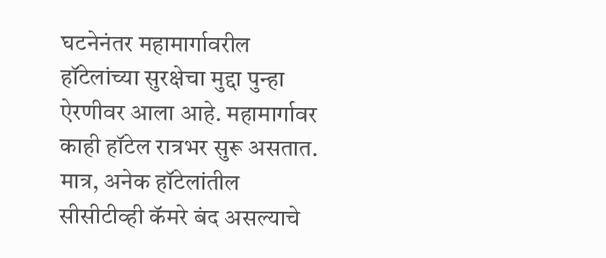घटनेनंतर महामार्गावरील हॉटेलांच्या सुरक्षेचा मुद्दा पुन्हा ऐरणीवर आला आहे. महामार्गावर काही हॉटेल रात्रभर सुरू असतात. मात्र, अनेक हॉटेलांतील सीसीटीव्ही कॅमरे बंद असल्याचे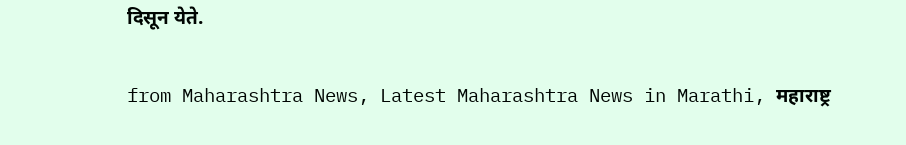दिसून येते.


from Maharashtra News, Latest Maharashtra News in Marathi, महाराष्ट्र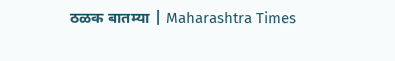ठळक बातम्या | Maharashtra Times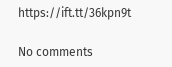https://ift.tt/36kpn9t

No comments